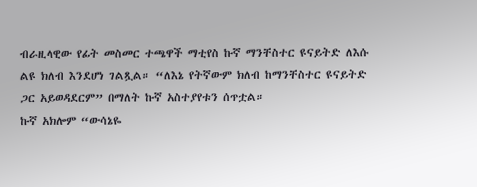ብራዚላዊው የፊት መስመር ተጫዋች ማቲየስ ኩኛ ማንቸስተር ዩናይትድ ለእሱ ልዩ ክለብ እንደሆነ ገልጿል። “ለእኔ የትኛውም ክለብ ከማንቸስተር ዩናይትድ ጋር አይወዳደርም” በማለት ኩኛ አስተያየቱን ሰጥቷል።
ኩኛ አክሎም “ውሳኔዬ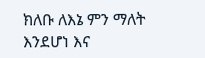ክለቡ ለእኔ ምን ማለት እንደሆነ እና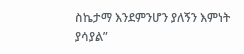ስኬታማ እንደምንሆን ያለኝን እምነት ያሳያል”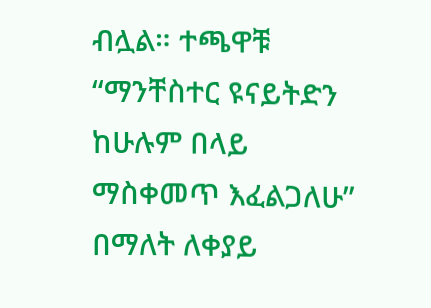ብሏል። ተጫዋቹ “ማንቸስተር ዩናይትድን ከሁሉም በላይ ማስቀመጥ እፈልጋለሁ” በማለት ለቀያይ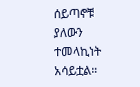ሰይጣኖቹ ያለውን ተመላኪነት አሳይቷል።